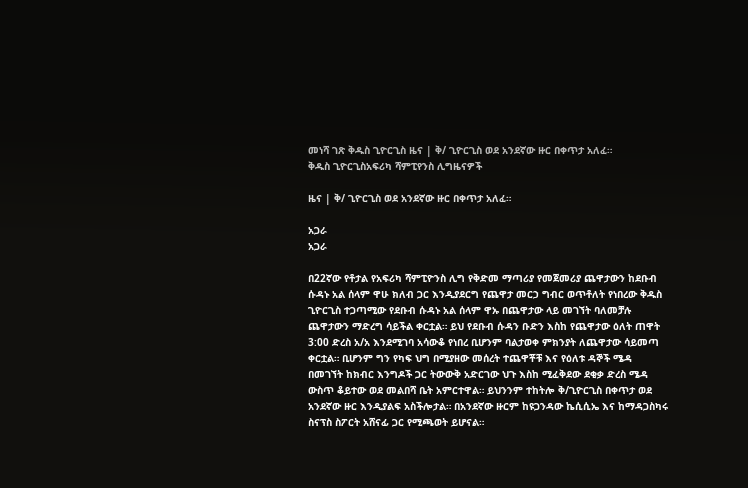መነሻ ገጽ ቅዱስ ጊዮርጊስ ዜና | ቅ/ ጊዮርጊስ ወደ አንደኛው ዙር በቀጥታ አለፈ።
ቅዱስ ጊዮርጊስአፍሪካ ሻምፒየንስ ሊግዜናዎች

ዜና | ቅ/ ጊዮርጊስ ወደ አንደኛው ዙር በቀጥታ አለፈ።

አጋራ
አጋራ

በ22ኛው የቶታል የአፍሪካ ሻምፒዮንስ ሊግ የቅድመ ማጣሪያ የመጀመሪያ ጨዋታውን ከደቡብ ሱዳኑ አል ሰላም ዋሁ ክለብ ጋር እንዲያደርግ የጨዋታ መርኃ ግብር ወጥቶለት የነበረው ቅዱስ ጊዮርጊስ ተጋጣሚው የደቡብ ሱዳኑ አል ሰላም ዋኡ በጨዋታው ላይ መገኘት ባለመቻሉ ጨዋታውን ማድረግ ሳይችል ቀርቷል። ይህ የደቡብ ሱዳን ቡድን እስከ የጨዋታው ዕለት ጠዋት 3:00 ድረስ አ/አ እንደሚገባ አሳውቆ የነበረ ቢሆንም ባልታወቀ ምክንያት ለጨዋታው ሳይመጣ ቀርቷል። ቢሆንም ግን የካፍ ህግ በሚያዘው መሰረት ተጨዋቾቹ እና የዕለቱ ዳኞች ሜዳ በመገኘት ከክብር እንግዶች ጋር ትውውቅ አድርገው ህጉ እስከ ሚፈቅደው ደቂቃ ድረስ ሜዳ ውስጥ ቆይተው ወደ መልበሻ ቤት አምርተዋል። ይህንንም ተከትሎ ቅ/ጊዮርጊስ በቀጥታ ወደ አንደኛው ዙር እንዲያልፍ አስችሎታል። በአንደኛው ዙርም ከዩጋንዳው ኬሲሲኤ እና ከማዳጋስካሩ ስናፕስ ስፖርት አሸናፊ ጋር የሚጫወት ይሆናል።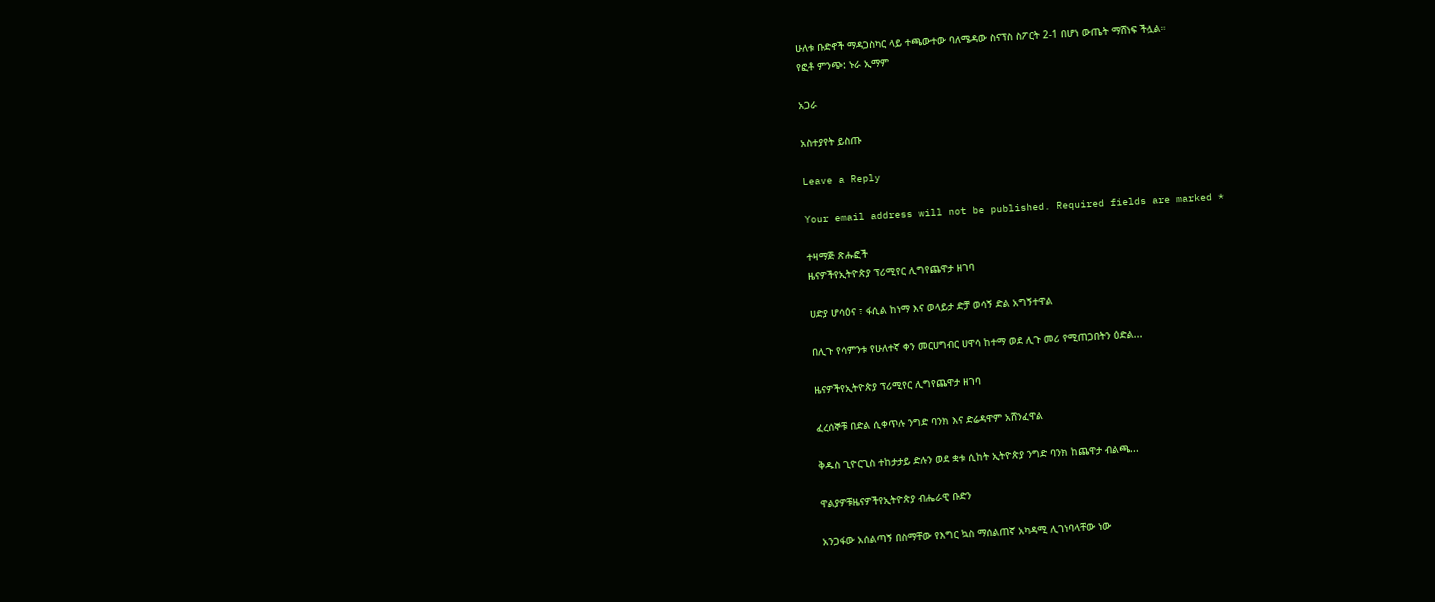ሁለቱ ቡድኖች ማዳጋስካር ላይ ተጫውተው ባለሜዳው ስናፕስ ስፖርት 2-1 በሆነ ውጤት ማሸነፍ ችሏል።
የፎቶ ምንጭ: ኑራ ኢማም

አጋራ

አስተያየት ይስጡ

Leave a Reply

Your email address will not be published. Required fields are marked *

ተዛማጅ ጽሑፎች
ዜናዎችየኢትዮጵያ ፕሪሚየር ሊግየጨዋታ ዘገባ

ሀድያ ሆሳዕና ፣ ፋሲል ከነማ እና ወላይታ ድቻ ወሳኝ ድል አግኝተዋል

በሊጉ የሳምንቱ የሁለተኛ ቀን መርሀግብር ሀዋሳ ከተማ ወደ ሊጉ መሪ የሚጠጋበትን ዕድል...

ዜናዎችየኢትዮጵያ ፕሪሚየር ሊግየጨዋታ ዘገባ

ፈረሰኞቹ በድል ሲቀጥሉ ንግድ ባንክ እና ድሬዳዋም አሸንፈዋል

ቅዱስ ጊዮርጊስ ተከታታይ ድሉን ወደ ቋቱ ሲከት ኢትዮጵያ ንግድ ባንክ ከጨዋታ ብልጫ...

ዋልያዎቹዜናዎችየኢትዮጵያ ብሔራዊ ቡድን

አንጋፋው አሰልጣኝ በስማቸው የእግር ኳስ ማሰልጠኛ አካዳሚ ሊገነባላቸው ነው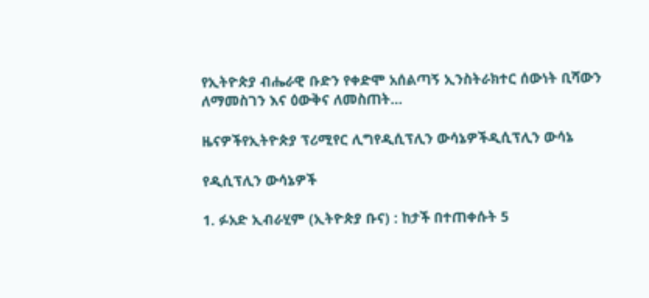የኢትዮጵያ ብሔራዊ ቡድን የቀድሞ አሰልጣኝ ኢንስትራክተር ሰውነት ቢሻውን ለማመስገን እና ዕውቅና ለመስጠት...

ዜናዎችየኢትዮጵያ ፕሪሚየር ሊግየዲሲፕሊን ውሳኔዎችዲሲፕሊን ውሳኔ

የዲሲፕሊን ውሳኔዎች

1. ፉአድ ኢብራሂም (ኢትዮጵያ ቡና) : ከታች በተጠቀሱት 5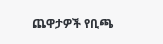ጨዋታዎች የቢጫ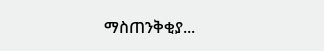ማስጠንቅቂያ...